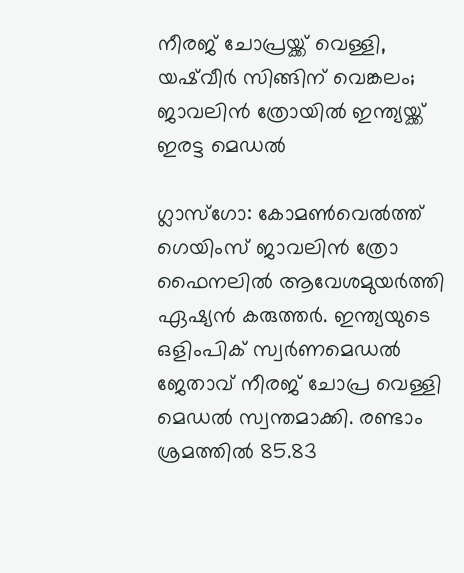നീരജ് ചോപ്രയ്ക്ക് വെള്ളി, യഷ്‌വീര്‍ സിങ്ങിന് വെങ്കലം; ജാവലിന്‍ ത്രോയില്‍ ഇന്ത്യയ്ക്ക് ഇരട്ട മെഡല്‍

ഗ്ലാസ്‌ഗോ: കോമണ്‍വെല്‍ത്ത് ഗെയിംസ് ജാവലിന്‍ ത്രോ ഫൈനലില്‍ ആവേശമുയര്‍ത്തി ഏഷ്യന്‍ കരുത്തര്‍. ഇന്ത്യയുടെ ഒളിംപിക് സ്വര്‍ണമെഡല്‍ ജേതാവ് നീരജ് ചോപ്ര വെള്ളി മെഡല്‍ സ്വന്തമാക്കി. രണ്ടാം ശ്രമത്തില്‍ 85.83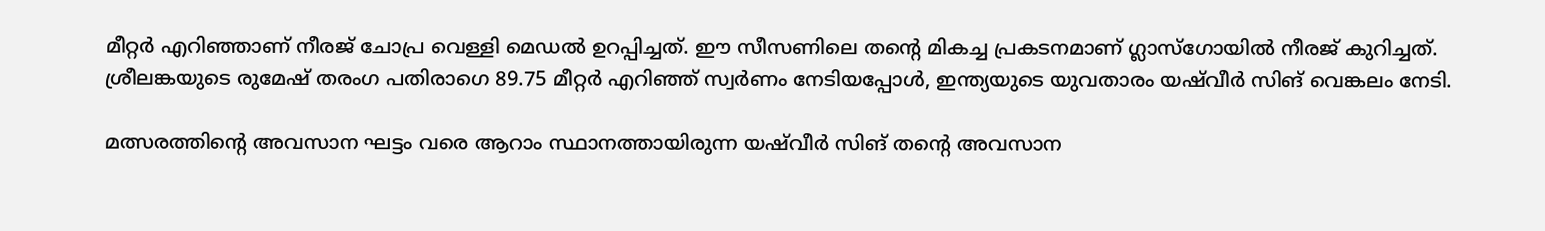മീറ്റര്‍ എറിഞ്ഞാണ് നീരജ് ചോപ്ര വെള്ളി മെഡല്‍ ഉറപ്പിച്ചത്. ഈ സീസണിലെ തന്റെ മികച്ച പ്രകടനമാണ് ഗ്ലാസ്‌ഗോയില്‍ നീരജ് കുറിച്ചത്. ശ്രീലങ്കയുടെ രുമേഷ് തരംഗ പതിരാഗെ 89.75 മീറ്റര്‍ എറിഞ്ഞ് സ്വര്‍ണം നേടിയപ്പോള്‍, ഇന്ത്യയുടെ യുവതാരം യഷ്‌വീര്‍ സിങ് വെങ്കലം നേടി.

മത്സരത്തിന്റെ അവസാന ഘട്ടം വരെ ആറാം സ്ഥാനത്തായിരുന്ന യഷ്‌വീര്‍ സിങ് തന്റെ അവസാന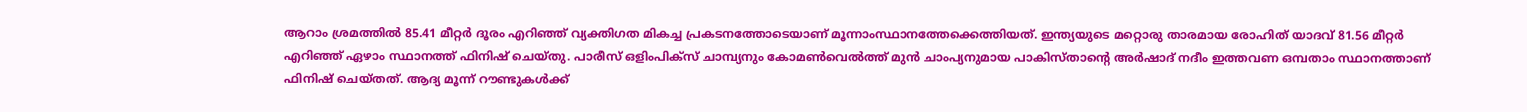ആറാം ശ്രമത്തില്‍ 85.41 മീറ്റര്‍ ദൂരം എറിഞ്ഞ് വ്യക്തിഗത മികച്ച പ്രകടനത്തോടെയാണ് മൂന്നാംസ്ഥാനത്തേക്കെത്തിയത്. ഇന്ത്യയുടെ മറ്റൊരു താരമായ രോഹിത് യാദവ് 81.56 മീറ്റര്‍ എറിഞ്ഞ് ഏഴാം സ്ഥാനത്ത് ഫിനിഷ് ചെയ്തു. പാരീസ് ഒളിംപിക്‌സ് ചാമ്പ്യനും കോമണ്‍വെല്‍ത്ത് മുന്‍ ചാംപ്യനുമായ പാകിസ്താന്റെ അര്‍ഷാദ് നദീം ഇത്തവണ ഒമ്പതാം സ്ഥാനത്താണ് ഫിനിഷ് ചെയ്തത്. ആദ്യ മൂന്ന് റൗണ്ടുകള്‍ക്ക്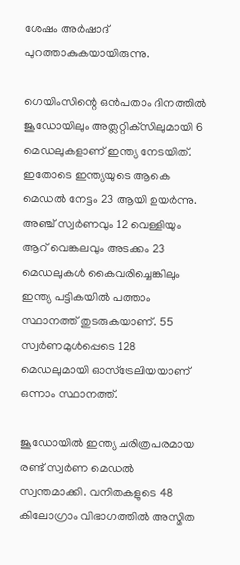ശേഷം അര്‍ഷാദ് പുറത്താകുകയായിരുന്നു.

ഗെയിംസിന്റെ ഒന്‍പതാം ദിനത്തില്‍ ജൂഡോയിലും അത്ലറ്റിക്‌സിലുമായി 6 മെഡലുകളാണ് ഇന്ത്യ നേടയിത്. ഇതോടെ ഇന്ത്യയുടെ ആകെ മെഡല്‍ നേട്ടം 23 ആയി ഉയര്‍ന്നു. അഞ്ച് സ്വര്‍ണവും 12 വെള്ളിയും ആറ് വെങ്കലവും അടക്കം 23 മെഡലുകള്‍ കൈവരിച്ചെങ്കിലും ഇന്ത്യ പട്ടികയില്‍ പത്താം സ്ഥാനത്ത് തുടരുകയാണ്. 55 സ്വര്‍ണമുള്‍പ്പെടെ 128 മെഡലുമായി ഓസ്‌ട്രേലിയയാണ് ഒന്നാം സ്ഥാനത്ത്.

ജൂഡോയില്‍ ഇന്ത്യ ചരിത്രപരമായ രണ്ട് സ്വര്‍ണ മെഡല്‍ സ്വന്തമാക്കി. വനിതകളുടെ 48 കിലോഗ്രാം വിഭാഗത്തില്‍ അസ്മിത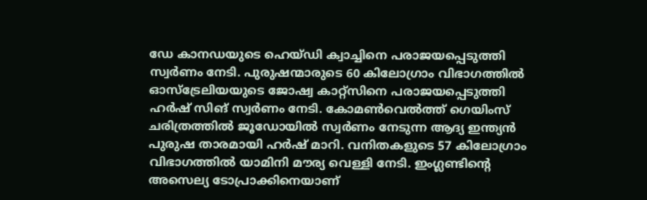ഡേ കാനഡയുടെ ഹെയ്ഡി ക്വാച്ചിനെ പരാജയപ്പെടുത്തി സ്വര്‍ണം നേടി. പുരുഷന്മാരുടെ 60 കിലോഗ്രാം വിഭാഗത്തില്‍ ഓസ്‌ട്രേലിയയുടെ ജോഷ്വ കാറ്റ്‌സിനെ പരാജയപ്പെടുത്തി ഹര്‍ഷ് സിങ് സ്വര്‍ണം നേടി. കോമണ്‍വെല്‍ത്ത് ഗെയിംസ് ചരിത്രത്തില്‍ ജൂഡോയില്‍ സ്വര്‍ണം നേടുന്ന ആദ്യ ഇന്ത്യന്‍ പുരുഷ താരമായി ഹര്‍ഷ് മാറി. വനിതകളുടെ 57 കിലോഗ്രാം വിഭാഗത്തില്‍ യാമിനി മൗര്യ വെള്ളി നേടി. ഇംഗ്ലണ്ടിന്റെ അസെല്യ ടോപ്രാക്കിനെയാണ്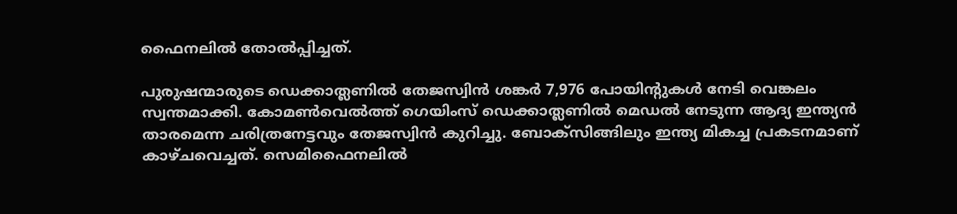ഫൈനലില്‍ തോല്‍പ്പിച്ചത്.

പുരുഷന്മാരുടെ ഡെക്കാത്ലണില്‍ തേജസ്വിന്‍ ശങ്കര്‍ 7,976 പോയിന്റുകള്‍ നേടി വെങ്കലം സ്വന്തമാക്കി. കോമണ്‍വെല്‍ത്ത് ഗെയിംസ് ഡെക്കാത്ലണില്‍ മെഡല്‍ നേടുന്ന ആദ്യ ഇന്ത്യന്‍ താരമെന്ന ചരിത്രനേട്ടവും തേജസ്വിന്‍ കുറിച്ചു. ബോക്‌സിങ്ങിലും ഇന്ത്യ മികച്ച പ്രകടനമാണ് കാഴ്ചവെച്ചത്. സെമിഫൈനലില്‍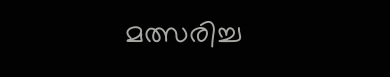മത്സരിച്ച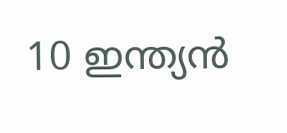10 ഇന്ത്യന്‍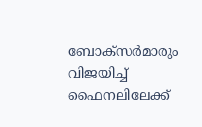ബോക്‌സര്‍മാരും വിജയിച്ച് ഫൈനലിലേക്ക്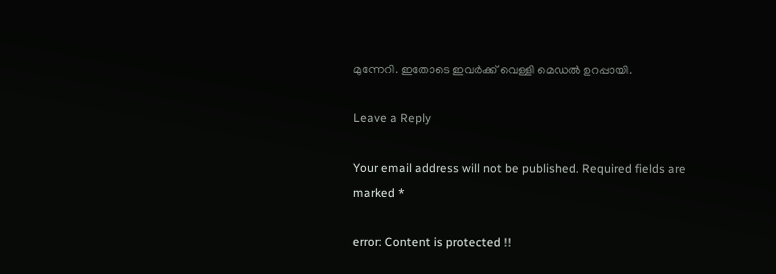മുന്നേറി. ഇതോടെ ഇവര്‍ക്ക് വെള്ളി മെഡല്‍ ഉറപ്പായി.

Leave a Reply

Your email address will not be published. Required fields are marked *

error: Content is protected !!